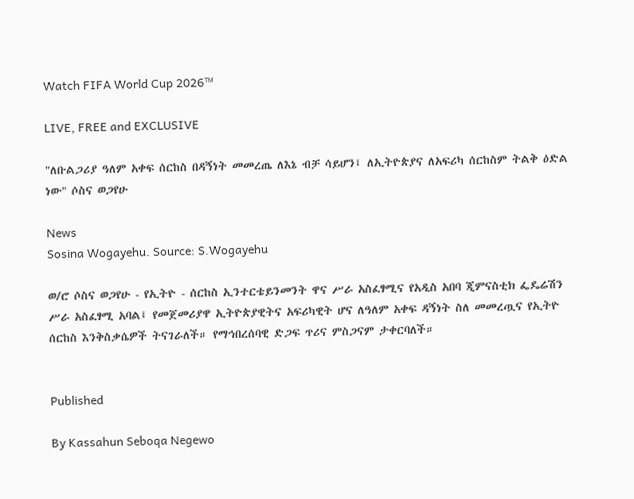Watch FIFA World Cup 2026™

LIVE, FREE and EXCLUSIVE

"ለቡልጋሪያ ዓለም አቀፍ ሰርከስ በዳኝነት መመረጤ ለእኔ ብቻ ሳይሆን፤ ለኢትዮጵያና ለአፍሪካ ሰርከስም ትልቅ ዕድል ነው" ሶስና ወጋየሁ

News
Sosina Wogayehu. Source: S.Wogayehu

ወ/ሮ ሶስና ወጋየሁ - የኢትዮ - ሰርከስ ኢንተርቴይንመንት ዋና ሥራ አስፈፃሚና የአዲስ አበባ ጂምናስቲክ ፌዴሬሽን ሥራ አስፈፃሚ አባል፤ የመጀመሪያዋ ኢትዮጵያዊትና አፍሪካዊት ሆና ለዓለም አቀፍ ዳኝነት ስለ መመረጧና የኢትዮ ሰርከስ እንቅስቃሴዎች ትናገራለች። የማኅበረሰባዊ ድጋፍ ጥሪና ምስጋናም ታቀርባለች።


Published

By Kassahun Seboqa Negewo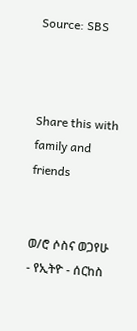Source: SBS



Share this with family and friends


ወ/ሮ ሶስና ወጋየሁ - የኢትዮ - ሰርከስ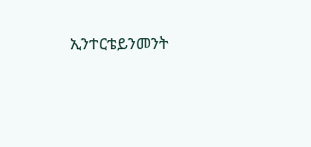ኢንተርቴይንመንት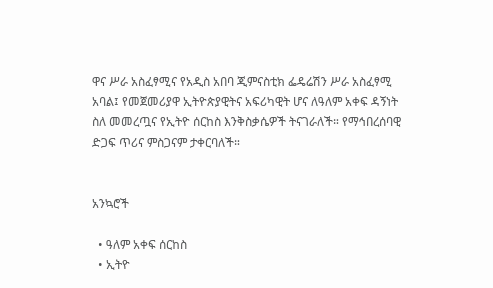ዋና ሥራ አስፈፃሚና የአዲስ አበባ ጂምናስቲክ ፌዴሬሽን ሥራ አስፈፃሚ አባል፤ የመጀመሪያዋ ኢትዮጵያዊትና አፍሪካዊት ሆና ለዓለም አቀፍ ዳኝነት ስለ መመረጧና የኢትዮ ሰርከስ እንቅስቃሴዎች ትናገራለች። የማኅበረሰባዊ ድጋፍ ጥሪና ምስጋናም ታቀርባለች።


አንኳሮች

  • ዓለም አቀፍ ሰርከስ
  • ኢትዮ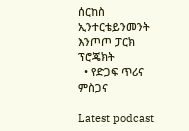ሰርከስ ኢንተርቴይንመንት እንጦጦ ፓርክ ፕሮጄክት
  • የድጋፍ ጥሪና ምስጋና

Latest podcast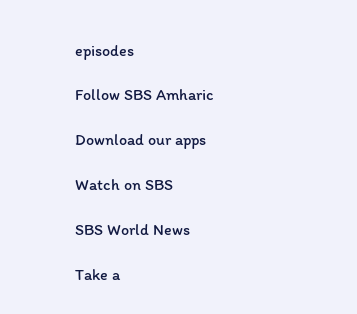episodes

Follow SBS Amharic

Download our apps

Watch on SBS

SBS World News

Take a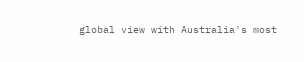global view with Australia's most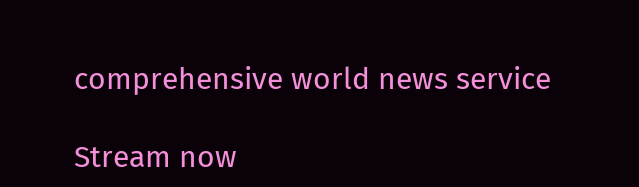comprehensive world news service

Stream now